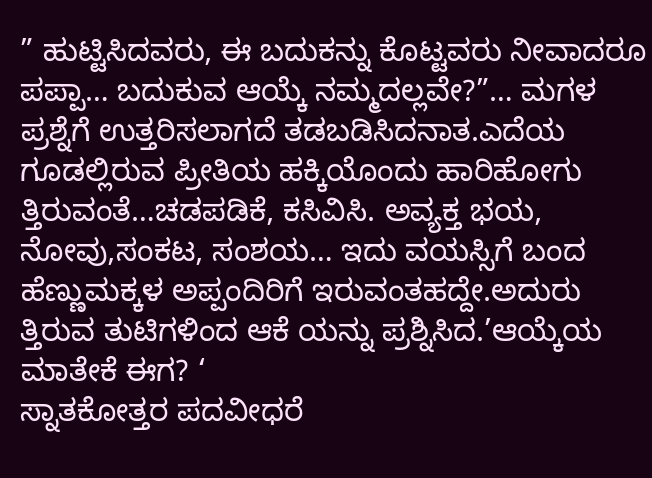” ಹುಟ್ಟಿಸಿದವರು, ಈ ಬದುಕನ್ನು ಕೊಟ್ಟವರು ನೀವಾದರೂ ಪಪ್ಪಾ… ಬದುಕುವ ಆಯ್ಕೆ ನಮ್ಮದಲ್ಲವೇ?”… ಮಗಳ ಪ್ರಶ್ನೆಗೆ ಉತ್ತರಿಸಲಾಗದೆ ತಡಬಡಿಸಿದನಾತ.ಎದೆಯ ಗೂಡಲ್ಲಿರುವ ಪ್ರೀತಿಯ ಹಕ್ಕಿಯೊಂದು ಹಾರಿಹೋಗು ತ್ತಿರುವಂತೆ…ಚಡಪಡಿಕೆ, ಕಸಿವಿಸಿ. ಅವ್ಯಕ್ತ ಭಯ, ನೋವು,ಸಂಕಟ, ಸಂಶಯ… ಇದು ವಯಸ್ಸಿಗೆ ಬಂದ ಹೆಣ್ಣುಮಕ್ಕಳ ಅಪ್ಪಂದಿರಿಗೆ ಇರುವಂತಹದ್ದೇ.ಅದುರು ತ್ತಿರುವ ತುಟಿಗಳಿಂದ ಆಕೆ ಯನ್ನು ಪ್ರಶ್ನಿಸಿದ.’ಆಯ್ಕೆಯ ಮಾತೇಕೆ ಈಗ? ‘
ಸ್ನಾತಕೋತ್ತರ ಪದವೀಧರೆ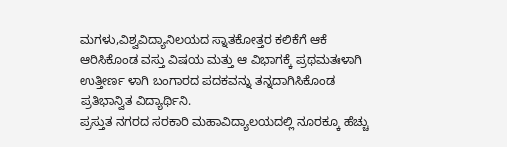ಮಗಳು,ವಿಶ್ವವಿದ್ಯಾನಿಲಯದ ಸ್ನಾತಕೋತ್ತರ ಕಲಿಕೆಗೆ ಆಕೆ ಆರಿಸಿಕೊಂಡ ವಸ್ತು ವಿಷಯ ಮತ್ತು ಆ ವಿಭಾಗಕ್ಕೆ ಪ್ರಥಮತಃಳಾಗಿ ಉತ್ತೀರ್ಣ ಳಾಗಿ ಬಂಗಾರದ ಪದಕವನ್ನು ತನ್ನದಾಗಿಸಿಕೊಂಡ ಪ್ರತಿಭಾನ್ವಿತ ವಿದ್ಯಾರ್ಥಿನಿ.
ಪ್ರಸ್ತುತ ನಗರದ ಸರಕಾರಿ ಮಹಾವಿದ್ಯಾಲಯದಲ್ಲಿ ನೂರಕ್ಕೂ ಹೆಚ್ಚು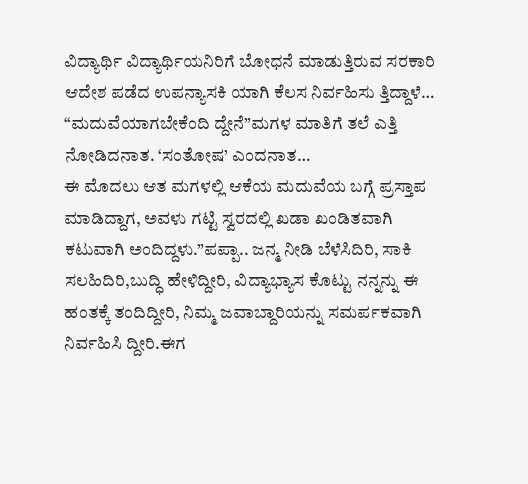ವಿದ್ಯಾರ್ಥಿ ವಿದ್ಯಾರ್ಥಿಯನಿರಿಗೆ ಬೋಧನೆ ಮಾಡುತ್ತಿರುವ ಸರಕಾರಿ ಆದೇಶ ಪಡೆದ ಉಪನ್ಯಾಸಕಿ ಯಾಗಿ ಕೆಲಸ ನಿರ್ವಹಿಸು ತ್ತಿದ್ದಾಳೆ…
“ಮದುವೆಯಾಗಬೇಕೆಂದಿ ದ್ದೇನೆ”ಮಗಳ ಮಾತಿಗೆ ತಲೆ ಎತ್ತಿ ನೋಡಿದನಾತ. ‘ಸಂತೋಷ’ ಎಂದನಾತ…
ಈ ಮೊದಲು ಆತ ಮಗಳಲ್ಲಿ ಆಕೆಯ ಮದುವೆಯ ಬಗ್ಗೆ ಪ್ರಸ್ತಾಪ ಮಾಡಿದ್ದಾಗ, ಅವಳು ಗಟ್ಟಿ ಸ್ವರದಲ್ಲಿ ಖಡಾ ಖಂಡಿತವಾಗಿ ಕಟುವಾಗಿ ಅಂದಿದ್ದಳು.”ಪಪ್ಪಾ.. ಜನ್ಮ ನೀಡಿ ಬೆಳೆಸಿದಿರಿ, ಸಾಕಿ ಸಲಹಿದಿರಿ,ಬುದ್ಧಿ ಹೇಳಿದ್ದೀರಿ, ವಿದ್ಯಾಭ್ಯಾಸ ಕೊಟ್ಟು ನನ್ನನ್ನು ಈ ಹಂತಕ್ಕೆ ತಂದಿದ್ದೀರಿ, ನಿಮ್ಮ ಜವಾಬ್ದಾರಿಯನ್ನು ಸಮರ್ಪಕವಾಗಿ ನಿರ್ವಹಿಸಿ ದ್ದೀರಿ.ಈಗ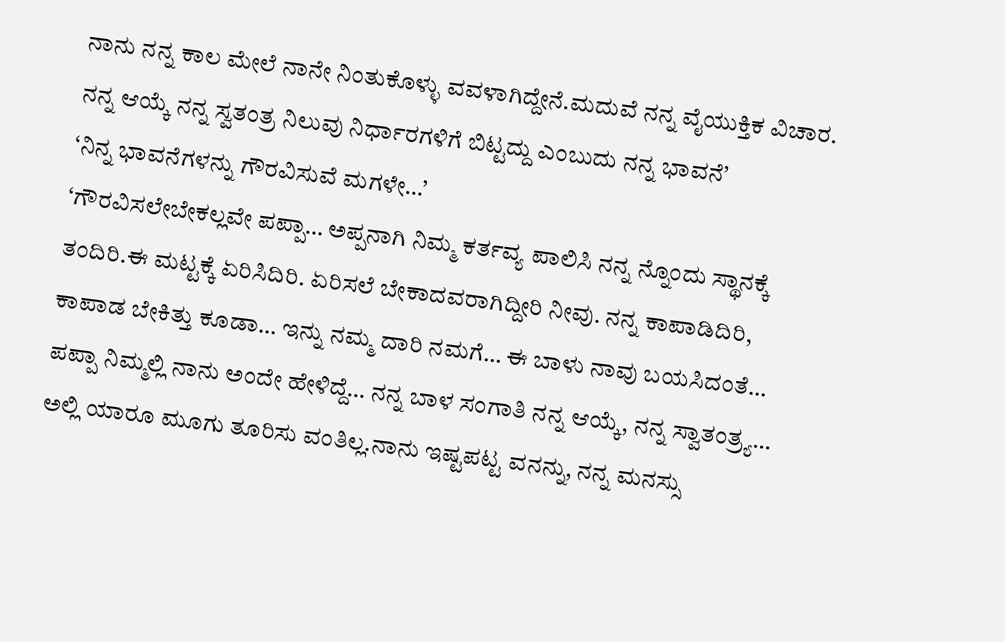ನಾನು ನನ್ನ ಕಾಲ ಮೇಲೆ ನಾನೇ ನಿಂತುಕೊಳ್ಳು ವವಳಾಗಿದ್ದೇನೆ.ಮದುವೆ ನನ್ನ ವೈಯುಕ್ತಿಕ ವಿಚಾರ. ನನ್ನ ಆಯ್ಕೆ ನನ್ನ ಸ್ವತಂತ್ರ ನಿಲುವು ನಿರ್ಧಾರಗಳಿಗೆ ಬಿಟ್ಟದ್ದು ಎಂಬುದು ನನ್ನ ಭಾವನೆ’
‘ನಿನ್ನ ಭಾವನೆಗಳನ್ನು ಗೌರವಿಸುವೆ ಮಗಳೇ…’
‘ಗೌರವಿಸಲೇಬೇಕಲ್ಲವೇ ಪಪ್ಪಾ… ಅಪ್ಪನಾಗಿ ನಿಮ್ಮ ಕರ್ತವ್ಯ ಪಾಲಿಸಿ ನನ್ನ ನ್ನೊಂದು ಸ್ಥಾನಕ್ಕೆ ತಂದಿರಿ.ಈ ಮಟ್ಟಕ್ಕೆ ಏರಿಸಿದಿರಿ. ಏರಿಸಲೆ ಬೇಕಾದವರಾಗಿದ್ದೀರಿ ನೀವು. ನನ್ನ ಕಾಪಾಡಿದಿರಿ, ಕಾಪಾಡ ಬೇಕಿತ್ತು ಕೂಡಾ… ಇನ್ನು ನಮ್ಮ ದಾರಿ ನಮಗೆ… ಈ ಬಾಳು ನಾವು ಬಯಸಿದಂತೆ… ಪಪ್ಪಾ ನಿಮ್ಮಲ್ಲಿ ನಾನು ಅಂದೇ ಹೇಳಿದ್ದೆ… ನನ್ನ ಬಾಳ ಸಂಗಾತಿ ನನ್ನ ಆಯ್ಕೆ, ನನ್ನ ಸ್ವಾತಂತ್ರ್ಯ… ಅಲ್ಲಿ ಯಾರೂ ಮೂಗು ತೂರಿಸು ವಂತಿಲ್ಲ.ನಾನು ಇಷ್ಟಪಟ್ಟ ವನನ್ನು, ನನ್ನ ಮನಸ್ಸು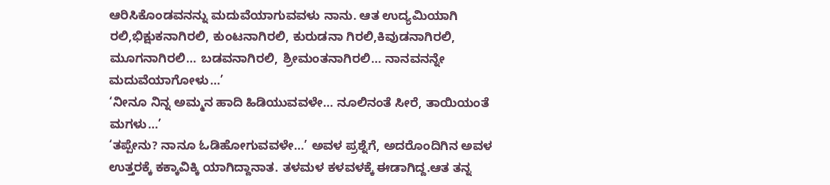ಆರಿಸಿಕೊಂಡವನನ್ನು ಮದುವೆಯಾಗುವವಳು ನಾನು. ಆತ ಉದ್ಯಮಿಯಾಗಿ ರಲಿ,ಭಿಕ್ಷುಕನಾಗಿರಲಿ, ಕುಂಟನಾಗಿರಲಿ, ಕುರುಡನಾ ಗಿರಲಿ,ಕಿವುಡನಾಗಿರಲಿ, ಮೂಗನಾಗಿರಲಿ… ಬಡವನಾಗಿರಲಿ, ಶ್ರೀಮಂತನಾಗಿರಲಿ… ನಾನವನನ್ನೇ ಮದುವೆಯಾಗೋಳು…’
‘ನೀನೂ ನಿನ್ನ ಅಮ್ಮನ ಹಾದಿ ಹಿಡಿಯುವವಳೇ… ನೂಲಿನಂತೆ ಸೀರೆ, ತಾಯಿಯಂತೆ ಮಗಳು…’
‘ತಪ್ಪೇನು? ನಾನೂ ಓಡಿಹೋಗುವವಳೇ…’ ಅವಳ ಪ್ರಶ್ನೆಗೆ, ಅದರೊಂದಿಗಿನ ಅವಳ ಉತ್ತರಕ್ಕೆ ಕಕ್ಕಾವಿಕ್ಕಿ ಯಾಗಿದ್ದಾನಾತ. ತಳಮಳ ಕಳವಳಕ್ಕೆ ಈಡಾಗಿದ್ದ.ಆತ ತನ್ನ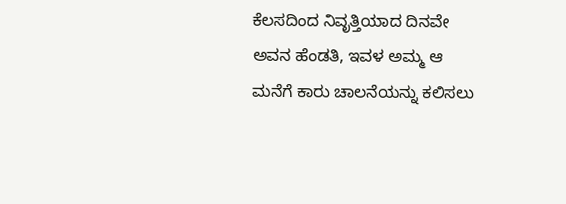ಕೆಲಸದಿಂದ ನಿವೃತ್ತಿಯಾದ ದಿನವೇ ಅವನ ಹೆಂಡತಿ, ಇವಳ ಅಮ್ಮ ಆ ಮನೆಗೆ ಕಾರು ಚಾಲನೆಯನ್ನು ಕಲಿಸಲು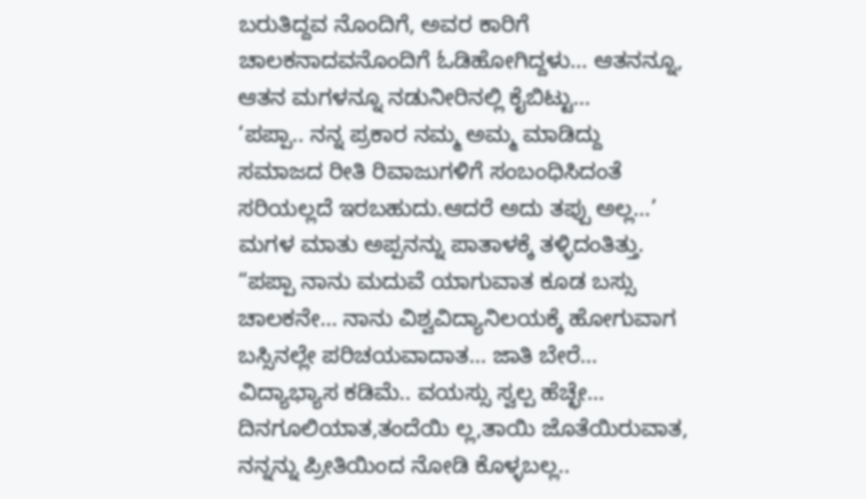ಬರುತಿದ್ದವ ನೊಂದಿಗೆ, ಅವರ ಕಾರಿಗೆ ಚಾಲಕನಾದವನೊಂದಿಗೆ ಓಡಿಹೋಗಿದ್ದಳು… ಆತನನ್ನೂ, ಆತನ ಮಗಳನ್ನೂ ನಡುನೀರಿನಲ್ಲಿ ಕೈಬಿಟ್ಟು…
‘ಪಪ್ಪಾ.. ನನ್ನ ಪ್ರಕಾರ ನಮ್ಮ ಅಮ್ಮ ಮಾಡಿದ್ದು ಸಮಾಜದ ರೀತಿ ರಿವಾಜುಗಳಿಗೆ ಸಂಬಂಧಿಸಿದಂತೆ ಸರಿಯಲ್ಲದೆ ಇರಬಹುದು.ಆದರೆ ಅದು ತಪ್ಪು ಅಲ್ಲ…’
ಮಗಳ ಮಾತು ಅಪ್ಪನನ್ನು ಪಾತಾಳಕ್ಕೆ ತಳ್ಳಿದಂತಿತ್ತು.
“ಪಪ್ಪಾ ನಾನು ಮದುವೆ ಯಾಗುವಾತ ಕೂಡ ಬಸ್ಸು ಚಾಲಕನೇ… ನಾನು ವಿಶ್ವವಿದ್ಯಾನಿಲಯಕ್ಕೆ ಹೋಗುವಾಗ ಬಸ್ಸಿನಲ್ಲೇ ಪರಿಚಯವಾದಾತ… ಜಾತಿ ಬೇರೆ… ವಿದ್ಯಾಭ್ಯಾಸ ಕಡಿಮೆ.. ವಯಸ್ಸು ಸ್ವಲ್ಪ ಹೆಚ್ಛೇ…
ದಿನಗೂಲಿಯಾತ,ತಂದೆಯಿ ಲ್ಲ,ತಾಯಿ ಜೊತೆಯಿರುವಾತ, ನನ್ನನ್ನು ಪ್ರೀತಿಯಿಂದ ನೋಡಿ ಕೊಳ್ಳಬಲ್ಲ..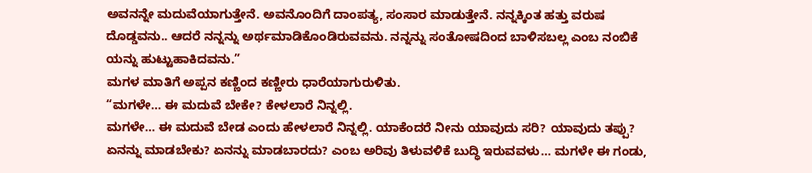ಅವನನ್ನೇ ಮದುವೆಯಾಗುತ್ತೇನೆ. ಅವನೊಂದಿಗೆ ದಾಂಪತ್ಯ, ಸಂಸಾರ ಮಾಡುತ್ತೇನೆ. ನನ್ನಕ್ಕಿಂತ ಹತ್ತು ವರುಷ ದೊಡ್ಡವನು.. ಆದರೆ ನನ್ನನ್ನು ಅರ್ಥಮಾಡಿಕೊಂಡಿರುವವನು. ನನ್ನನ್ನು ಸಂತೋಷದಿಂದ ಬಾಳಿಸಬಲ್ಲ ಎಂಬ ನಂಬಿಕೆ ಯನ್ನು ಹುಟ್ಟುಹಾಕಿದವನು.”
ಮಗಳ ಮಾತಿಗೆ ಅಪ್ಪನ ಕಣ್ಣಿಂದ ಕಣ್ಣೀರು ಧಾರೆಯಾಗುರುಳಿತು.
“ಮಗಳೇ… ಈ ಮದುವೆ ಬೇಕೇ? ಕೇಳಲಾರೆ ನಿನ್ನಲ್ಲಿ.
ಮಗಳೇ… ಈ ಮದುವೆ ಬೇಡ ಎಂದು ಹೇಳಲಾರೆ ನಿನ್ನಲ್ಲಿ. ಯಾಕೆಂದರೆ ನೀನು ಯಾವುದು ಸರಿ? ಯಾವುದು ತಪ್ಪು? ಏನನ್ನು ಮಾಡಬೇಕು? ಏನನ್ನು ಮಾಡಬಾರದು? ಎಂಬ ಅರಿವು ತಿಳುವಳಿಕೆ ಬುದ್ಧಿ ಇರುವವಳು… ಮಗಳೇ ಈ ಗಂಡು,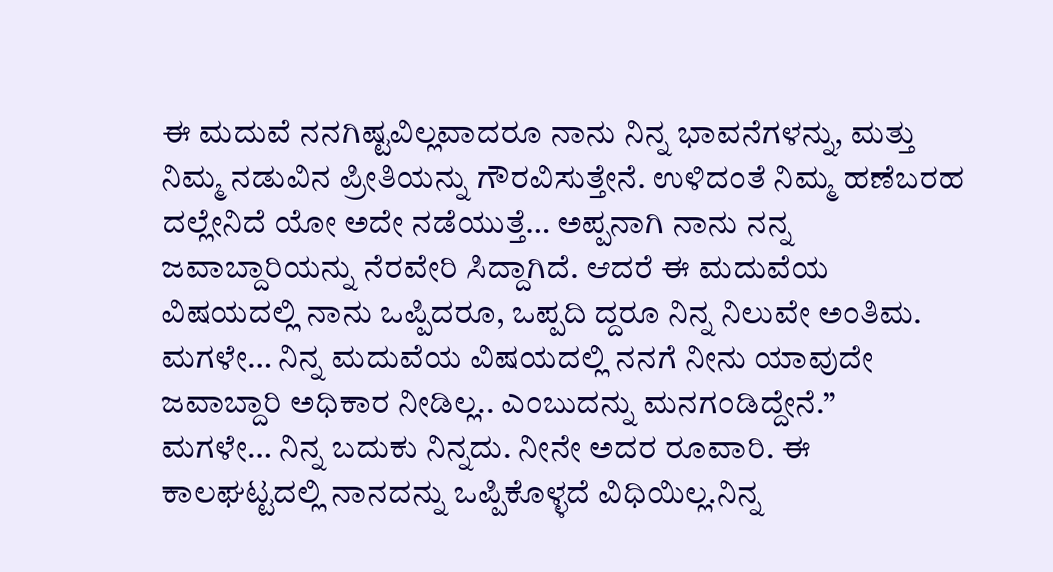ಈ ಮದುವೆ ನನಗಿಷ್ಟವಿಲ್ಲವಾದರೂ ನಾನು ನಿನ್ನ ಭಾವನೆಗಳನ್ನು, ಮತ್ತು ನಿಮ್ಮ ನಡುವಿನ ಪ್ರೀತಿಯನ್ನು ಗೌರವಿಸುತ್ತೇನೆ. ಉಳಿದಂತೆ ನಿಮ್ಮ ಹಣೆಬರಹ ದಲ್ಲೇನಿದೆ ಯೋ ಅದೇ ನಡೆಯುತ್ತೆ… ಅಪ್ಪನಾಗಿ ನಾನು ನನ್ನ ಜವಾಬ್ದಾರಿಯನ್ನು ನೆರವೇರಿ ಸಿದ್ದಾಗಿದೆ. ಆದರೆ ಈ ಮದುವೆಯ ವಿಷಯದಲ್ಲಿ ನಾನು ಒಪ್ಪಿದರೂ, ಒಪ್ಪದಿ ದ್ದರೂ ನಿನ್ನ ನಿಲುವೇ ಅಂತಿಮ. ಮಗಳೇ… ನಿನ್ನ ಮದುವೆಯ ವಿಷಯದಲ್ಲಿ ನನಗೆ ನೀನು ಯಾವುದೇ ಜವಾಬ್ದಾರಿ ಅಧಿಕಾರ ನೀಡಿಲ್ಲ.. ಎಂಬುದನ್ನು ಮನಗಂಡಿದ್ದೇನೆ.”
ಮಗಳೇ… ನಿನ್ನ ಬದುಕು ನಿನ್ನದು. ನೀನೇ ಅದರ ರೂವಾರಿ. ಈ ಕಾಲಘಟ್ಟದಲ್ಲಿ ನಾನದನ್ನು ಒಪ್ಪಿಕೊಳ್ಳದೆ ವಿಧಿಯಿಲ್ಲ.ನಿನ್ನ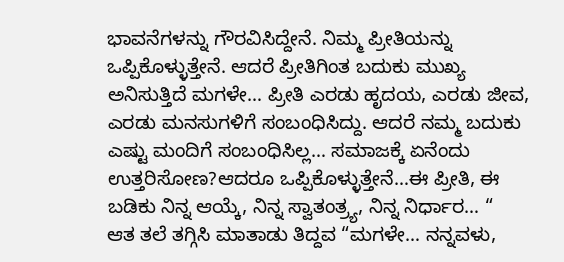ಭಾವನೆಗಳನ್ನು ಗೌರವಿಸಿದ್ದೇನೆ. ನಿಮ್ಮ ಪ್ರೀತಿಯನ್ನು ಒಪ್ಪಿಕೊಳ್ಳುತ್ತೇನೆ. ಆದರೆ ಪ್ರೀತಿಗಿಂತ ಬದುಕು ಮುಖ್ಯ ಅನಿಸುತ್ತಿದೆ ಮಗಳೇ… ಪ್ರೀತಿ ಎರಡು ಹೃದಯ, ಎರಡು ಜೀವ, ಎರಡು ಮನಸುಗಳಿಗೆ ಸಂಬಂಧಿಸಿದ್ದು. ಆದರೆ ನಮ್ಮ ಬದುಕು ಎಷ್ಟು ಮಂದಿಗೆ ಸಂಬಂಧಿಸಿಲ್ಲ… ಸಮಾಜಕ್ಕೆ ಏನೆಂದು ಉತ್ತರಿಸೋಣ?ಆದರೂ ಒಪ್ಪಿಕೊಳ್ಳುತ್ತೇನೆ…ಈ ಪ್ರೀತಿ, ಈ ಬಡಿಕು ನಿನ್ನ ಆಯ್ಕೆ, ನಿನ್ನ ಸ್ವಾತಂತ್ರ್ಯ, ನಿನ್ನ ನಿರ್ಧಾರ… “
ಆತ ತಲೆ ತಗ್ಗಿಸಿ ಮಾತಾಡು ತಿದ್ದವ “ಮಗಳೇ… ನನ್ನವಳು,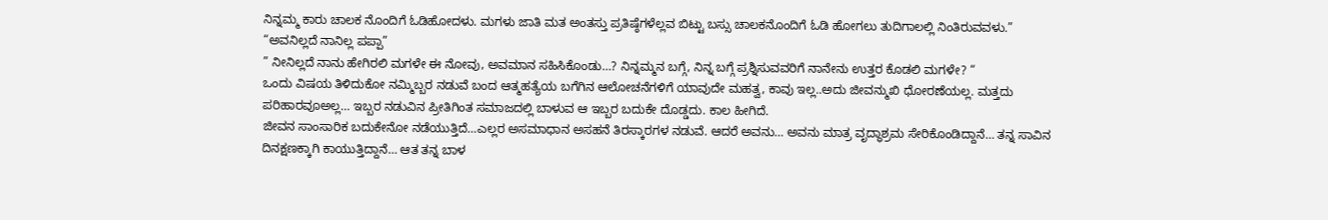ನಿನ್ನಮ್ಮ ಕಾರು ಚಾಲಕ ನೊಂದಿಗೆ ಓಡಿಹೋದಳು. ಮಗಳು ಜಾತಿ ಮತ ಅಂತಸ್ತು ಪ್ರತಿಷ್ಠೆಗಳೆಲ್ಲವ ಬಿಟ್ಟು ಬಸ್ಸು ಚಾಲಕನೊಂದಿಗೆ ಓಡಿ ಹೋಗಲು ತುದಿಗಾಲಲ್ಲಿ ನಿಂತಿರುವವಳು.”
“ಅವನಿಲ್ಲದೆ ನಾನಿಲ್ಲ ಪಪ್ಪಾ”
” ನೀನಿಲ್ಲದೆ ನಾನು ಹೇಗಿರಲಿ ಮಗಳೇ ಈ ನೋವು, ಅವಮಾನ ಸಹಿಸಿಕೊಂಡು…? ನಿನ್ನಮ್ಮನ ಬಗ್ಗೆ, ನಿನ್ನ ಬಗ್ಗೆ ಪ್ರಶ್ನಿಸುವವರಿಗೆ ನಾನೇನು ಉತ್ತರ ಕೊಡಲಿ ಮಗಳೇ? “
ಒಂದು ವಿಷಯ ತಿಳಿದುಕೋ ನಮ್ಮಿಬ್ಬರ ನಡುವೆ ಬಂದ ಆತ್ಮಹತ್ಯೆಯ ಬಗೆಗಿನ ಆಲೋಚನೆಗಳಿಗೆ ಯಾವುದೇ ಮಹತ್ವ, ಕಾವು ಇಲ್ಲ..ಅದು ಜೀವನ್ಮುಖಿ ಧೋರಣೆಯಲ್ಲ. ಮತ್ತದು ಪರಿಹಾರವೂಅಲ್ಲ… ಇಬ್ಬರ ನಡುವಿನ ಪ್ರೀತಿಗಿಂತ ಸಮಾಜದಲ್ಲಿ ಬಾಳುವ ಆ ಇಬ್ಬರ ಬದುಕೇ ದೊಡ್ಡದು. ಕಾಲ ಹೀಗಿದೆ.
ಜೀವನ ಸಾಂಸಾರಿಕ ಬದುಕೇನೋ ನಡೆಯುತ್ತಿದೆ…ಎಲ್ಲರ ಅಸಮಾಧಾನ ಅಸಹನೆ ತಿರಸ್ಕಾರಗಳ ನಡುವೆ. ಆದರೆ ಅವನು… ಅವನು ಮಾತ್ರ ವೃದ್ಧಾಶ್ರಮ ಸೇರಿಕೊಂಡಿದ್ದಾನೆ… ತನ್ನ ಸಾವಿನ ದಿನಕ್ಷಣಕ್ಕಾಗಿ ಕಾಯುತ್ತಿದ್ದಾನೆ… ಆತ ತನ್ನ ಬಾಳ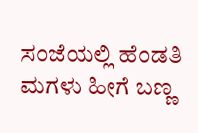ಸಂಜೆಯಲ್ಲಿ ಹೆಂಡತಿ ಮಗಳು ಹೀಗೆ ಬಣ್ಣ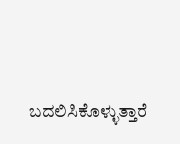ಬದಲಿಸಿಕೊಳ್ಳುತ್ತಾರೆ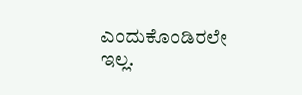ಎಂದುಕೊಂಡಿರಲೇ ಇಲ್ಲ.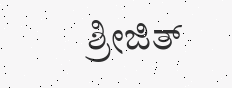ಶ್ರೀಜಿತ್